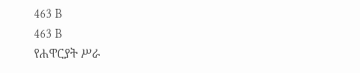463 B
463 B
የሐዋርያት ሥራ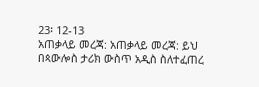23፡ 12-13
አጠቃላይ መረጃ: አጠቃላይ መረጃ: ይህ በጳውሎስ ታሪክ ውስጥ አዲስ ስለተፈጠረ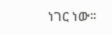ነገር ነው፡፡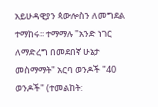አይሁዳዊያን ጳውሎስን ለመግደል ተማከሩ፡፡ ተማማሉ "አንድ ነገር ለማድረግ በመደበኛ ሁኔታ መስማማት" አርባ ወንዶች "40 ወንዶች" (ተመልከት: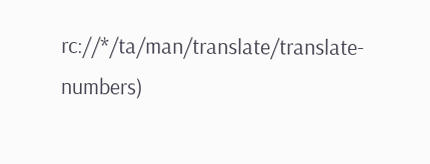rc://*/ta/man/translate/translate-numbers)